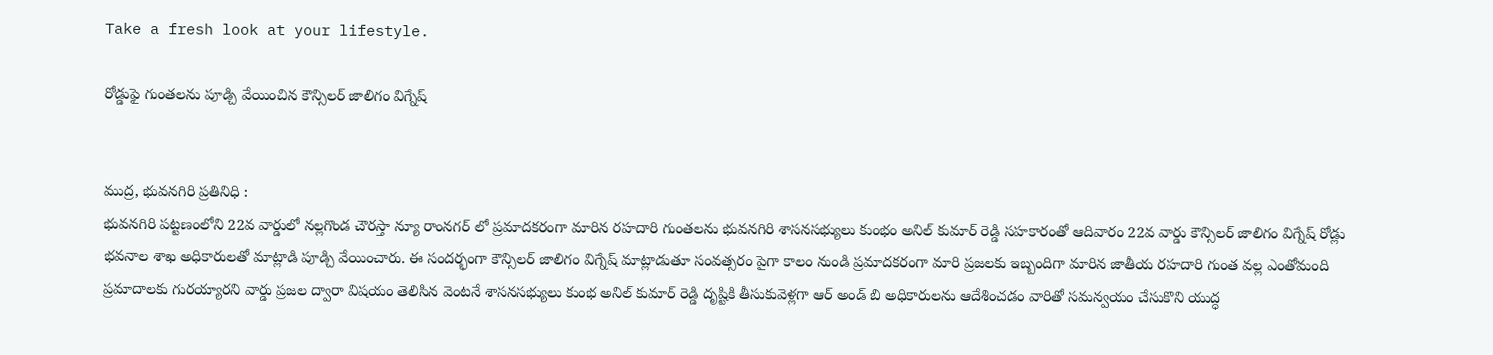Take a fresh look at your lifestyle.

రోడ్డుఫై గుంతలను పూడ్చి వేయించిన కౌన్సిలర్ జాలిగం విగ్నేష్


ముద్ర, భువనగిరి ప్రతినిధి :
భువనగిరి పట్టణంలోని 22వ వార్డులో నల్లగొండ చౌరస్తా న్యూ రాంనగర్ లో ప్రమాదకరంగా మారిన రహదారి గుంతలను భువనగిరి శాసనసభ్యులు కుంభం అనిల్ కుమార్ రెడ్డి సహకారంతో ఆదివారం 22వ వార్డు కౌన్సిలర్ జాలిగం విగ్నేష్ రోడ్లు భవనాల శాఖ అధికారులతో మాట్లాడి పూడ్చి వేయించారు. ఈ సందర్భంగా కౌన్సిలర్ జాలిగం విగ్నేష్ మాట్లాడుతూ సంవత్సరం పైగా కాలం నుండి ప్రమాదకరంగా మారి ప్రజలకు ఇబ్బందిగా మారిన జాతీయ రహదారి గుంత వల్ల ఎంతోమంది ప్రమాదాలకు గురయ్యారని వార్డు ప్రజల ద్వారా విషయం తెలిసిన వెంటనే శాసనసభ్యులు కుంభ అనిల్ కుమార్ రెడ్డి దృష్టికి తీసుకువెళ్లగా ఆర్ అండ్ బి అధికారులను ఆదేశించడం వారితో సమన్వయం చేసుకొని యుద్ధ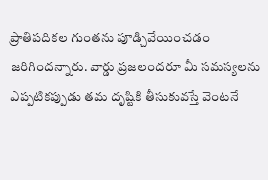ప్రాతిపదికల గుంతను పూడ్చివేయించడం జరిగిందన్నారు. వార్డు ప్రజలందరూ మీ సమస్యలను ఎప్పటికప్పుడు తమ దృష్టికి తీసుకువస్తే వెంటనే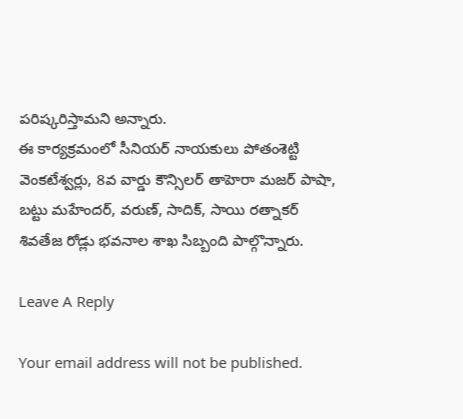పరిష్కరిస్తామని అన్నారు.
ఈ కార్యక్రమంలో సీనియర్ నాయకులు పోతంశెట్టి వెంకటేశ్వర్లు, 8వ వార్డు కౌన్సిలర్ తాహెరా మజర్ పాషా, బట్టు మహేందర్, వరుణ్, సాదిక్, సాయి రత్నాకర్ శివతేజ రోడ్లు భవనాల శాఖ సిబ్బంది పాల్గొన్నారు.

Leave A Reply

Your email address will not be published.